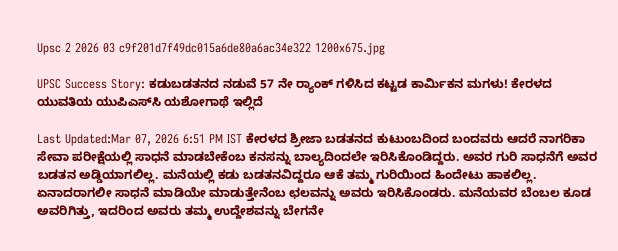Upsc 2 2026 03 c9f201d7f49dc015a6de80a6ac34e322 1200x675.jpg

UPSC Success Story: ಕಡುಬಡತನದ ನಡುವೆ 57 ನೇ ರ‍್ಯಾಂಕ್ ಗಳಿಸಿದ ಕಟ್ಟಡ ಕಾರ್ಮಿಕನ ಮಗಳು! ಕೇರಳದ ಯುವತಿಯ ಯುಪಿಎಸ್‌ಸಿ ಯಶೋಗಾಥೆ ಇಲ್ಲಿದೆ

Last Updated:Mar 07, 2026 6:51 PM IST ಕೇರಳದ ಶ್ರೀಜಾ ಬಡತನದ ಕುಟುಂಬದಿಂದ ಬಂದವರು ಆದರೆ ನಾಗರಿಕಾ ಸೇವಾ ಪರೀಕ್ಷೆಯಲ್ಲಿ ಸಾಧನೆ ಮಾಡಬೇಕೆಂಬ ಕನಸನ್ನು ಬಾಲ್ಯದಿಂದಲೇ ಇರಿಸಿಕೊಂಡಿದ್ದರು. ಅವರ ಗುರಿ ಸಾಧನೆಗೆ ಅವರ ಬಡತನ ಅಡ್ಡಿಯಾಗಲಿಲ್ಲ. ಮನೆಯಲ್ಲಿ ಕಡು ಬಡತನವಿದ್ದರೂ ಆಕೆ ತಮ್ಮ ಗುರಿಯಿಂದ ಹಿಂದೇಟು ಹಾಕಲಿಲ್ಲ. ಏನಾದರಾಗಲೀ ಸಾಧನೆ ಮಾಡಿಯೇ ಮಾಡುತ್ತೇನೆಂಬ ಛಲವನ್ನು ಅವರು ಇರಿಸಿಕೊಂಡರು. ಮನೆಯವರ ಬೆಂಬಲ ಕೂಡ ಅವರಿಗಿತ್ತು, ಇದರಿಂದ ಅವರು ತಮ್ಮ ಉದ್ದೇಶವನ್ನು ಬೇಗನೇ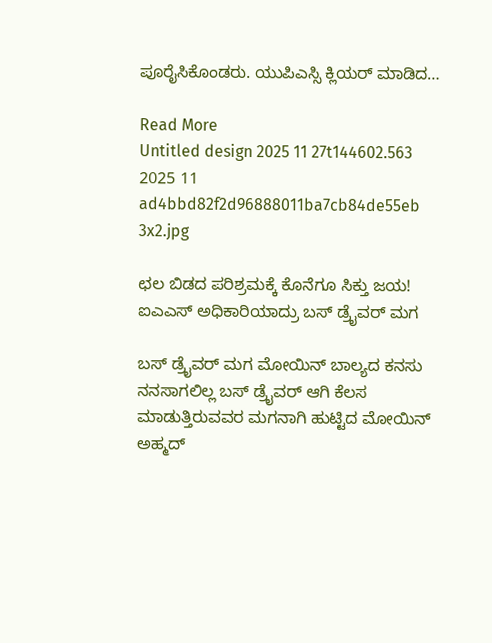ಪೂರೈಸಿಕೊಂಡರು. ಯುಪಿಎಸ್ಸಿ ಕ್ಲಿಯರ್ ಮಾಡಿದ…

Read More
Untitled design 2025 11 27t144602.563 2025 11 ad4bbd82f2d96888011ba7cb84de55eb 3x2.jpg

ಛಲ ಬಿಡದ ಪರಿಶ್ರಮಕ್ಕೆ ಕೊನೆಗೂ ಸಿಕ್ತು ಜಯ! ಐಎಎಸ್ ಅಧಿಕಾರಿಯಾದ್ರು ಬಸ್ ಡ್ರೈವರ್ ಮಗ

ಬಸ್ ಡ್ರೈವರ್ ಮಗ ಮೋಯಿನ್ ಬಾಲ್ಯದ ಕನಸು ನನಸಾಗಲಿಲ್ಲ ಬಸ್ ಡ್ರೈವರ್ ಆಗಿ ಕೆಲಸ ಮಾಡುತ್ತಿರುವವರ ಮಗನಾಗಿ ಹುಟ್ಟಿದ ಮೋಯಿನ್ ಅಹ್ಮದ್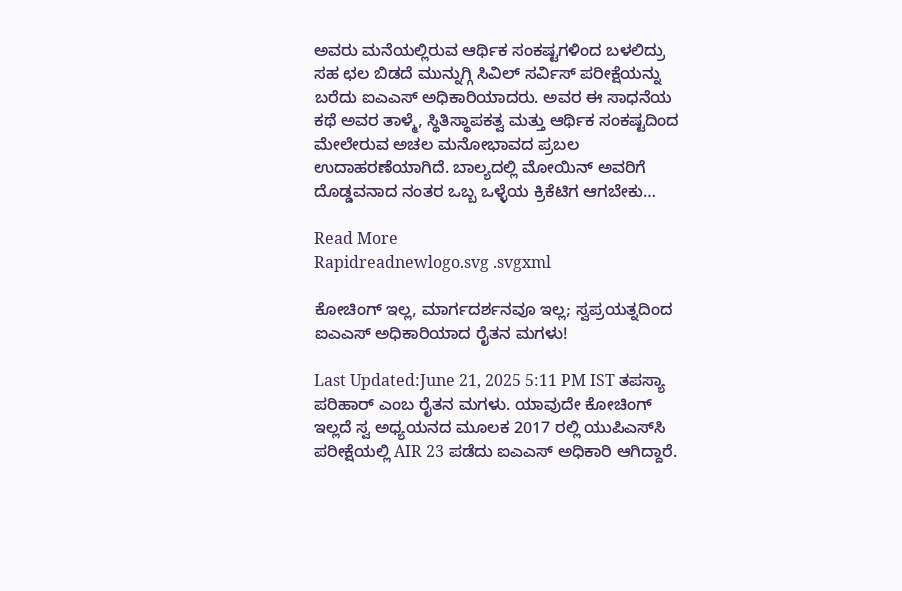ಅವರು ಮನೆಯಲ್ಲಿರುವ ಆರ್ಥಿಕ ಸಂಕಷ್ಟಗಳಿಂದ ಬಳಲಿದ್ರು ಸಹ ಛಲ ಬಿಡದೆ ಮುನ್ನುಗ್ಗಿ ಸಿವಿಲ್ ಸರ್ವಿಸ್ ಪರೀಕ್ಷೆಯನ್ನು ಬರೆದು ಐಎಎಸ್ ಅಧಿಕಾರಿಯಾದರು. ಅವರ ಈ ಸಾಧನೆಯ ಕಥೆ ಅವರ ತಾಳ್ಮೆ, ಸ್ಥಿತಿಸ್ಥಾಪಕತ್ವ ಮತ್ತು ಆರ್ಥಿಕ ಸಂಕಷ್ಟದಿಂದ ಮೇಲೇರುವ ಅಚಲ ಮನೋಭಾವದ ಪ್ರಬಲ ಉದಾಹರಣೆಯಾಗಿದೆ. ಬಾಲ್ಯದಲ್ಲಿ ಮೋಯಿನ್‌ ಅವರಿಗೆ ದೊಡ್ಡವನಾದ ನಂತರ ಒಬ್ಬ ಒಳ್ಳೆಯ ಕ್ರಿಕೆಟಿಗ ಆಗಬೇಕು…

Read More
Rapidreadnewlogo.svg .svgxml

ಕೋಚಿಂಗ್ ಇಲ್ಲ, ಮಾರ್ಗದರ್ಶನವೂ ಇಲ್ಲ; ಸ್ವಪ್ರಯತ್ನದಿಂದ ಐಎಎಸ್ ಅಧಿಕಾರಿಯಾದ ರೈತನ ಮಗಳು!

Last Updated:June 21, 2025 5:11 PM IST ತಪಸ್ಯಾ ಪರಿಹಾರ್ ಎಂಬ ರೈತನ ಮಗಳು. ಯಾವುದೇ ಕೋಚಿಂಗ್ ಇಲ್ಲದೆ ಸ್ವ ಅಧ್ಯಯನದ ಮೂಲಕ 2017 ರಲ್ಲಿ ಯುಪಿಎಸ್‌ಸಿ ಪರೀಕ್ಷೆಯಲ್ಲಿ AIR 23 ಪಡೆದು ಐಎಎಸ್ ಅಧಿಕಾರಿ ಆಗಿದ್ದಾರೆ.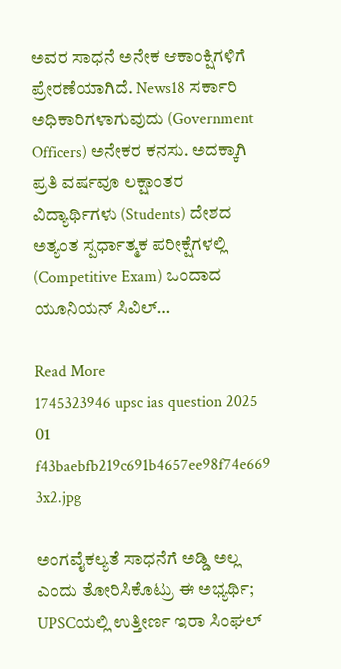ಅವರ ಸಾಧನೆ ಅನೇಕ ಆಕಾಂಕ್ಷಿಗಳಿಗೆ ಪ್ರೇರಣೆಯಾಗಿದೆ. News18 ಸರ್ಕಾರಿ ಅಧಿಕಾರಿಗಳಾಗುವುದು (Government Officers) ಅನೇಕರ ಕನಸು. ಅದಕ್ಕಾಗಿ ಪ್ರತಿ ವರ್ಷವೂ ಲಕ್ಷಾಂತರ ವಿದ್ಯಾರ್ಥಿಗಳು (Students) ದೇಶದ ಅತ್ಯಂತ ಸ್ಪರ್ಧಾತ್ಮಕ ಪರೀಕ್ಷೆಗಳಲ್ಲಿ (Competitive Exam) ಒಂದಾದ ಯೂನಿಯನ್ ಸಿವಿಲ್…

Read More
1745323946 upsc ias question 2025 01 f43baebfb219c691b4657ee98f74e669 3x2.jpg

ಅಂಗವೈಕಲ್ಯತೆ ಸಾಧನೆಗೆ ಅಡ್ಡಿ ಅಲ್ಲ ಎಂದು ತೋರಿಸಿಕೊಟ್ರು ಈ ಅಭ್ಯರ್ಥಿ; UPSCಯಲ್ಲಿ ಉತ್ತೀರ್ಣ ಇರಾ ಸಿಂಘಲ್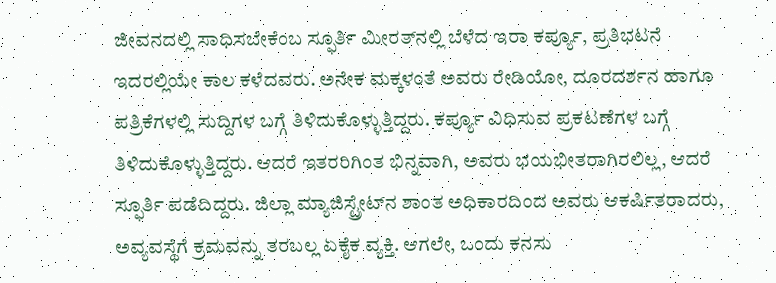ಜೀವನದಲ್ಲಿ ಸಾಧಿಸಬೇಕೆಂಬ ಸ್ಫೂರ್ತಿ ಮೀರತ್‌ನಲ್ಲಿ ಬೆಳೆದ ಇರಾ ಕರ್ಪ್ಯೂ, ಪ್ರತಿಭಟನೆ ಇದರಲ್ಲಿಯೇ ಕಾಲ ಕಳೆದವರು. ಅನೇಕ ಮಕ್ಕಳಂತೆ ಅವರು ರೇಡಿಯೋ, ದೂರದರ್ಶನ ಹಾಗೂ ಪತ್ರಿಕೆಗಳಲ್ಲಿ ಸುದ್ದಿಗಳ ಬಗ್ಗೆ ತಿಳಿದುಕೊಳ್ಳುತ್ತಿದ್ದರು. ಕರ್ಪ್ಯೂ ವಿಧಿಸುವ ಪ್ರಕಟಣೆಗಳ ಬಗ್ಗೆ ತಿಳಿದುಕೊಳ್ಳುತ್ತಿದ್ದರು. ಆದರೆ ಇತರರಿಗಿಂತ ಭಿನ್ನವಾಗಿ, ಅವರು ಭಯಭೀತರಾಗಿರಲಿಲ್ಲ, ಆದರೆ ಸ್ಫೂರ್ತಿ ಪಡೆದಿದ್ದರು. ಜಿಲ್ಲಾ ಮ್ಯಾಜಿಸ್ಟ್ರೇಟ್‌ನ ಶಾಂತ ಅಧಿಕಾರದಿಂದ ಅವರು ಆಕರ್ಷಿತರಾದರು, ಅವ್ಯವಸ್ಥೆಗೆ ಕ್ರಮವನ್ನು ತರಬಲ್ಲ ಏಕೈಕ ವ್ಯಕ್ತಿ. ಆಗಲೇ, ಒಂದು ಕನಸು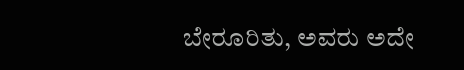ಬೇರೂರಿತು, ಅವರು ಅದೇ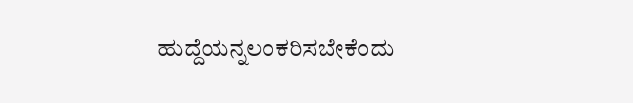ಹುದ್ದೆಯನ್ನಲಂಕರಿಸಬೇಕೆಂದು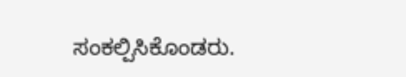ಸಂಕಲ್ಪಿಸಿಕೊಂಡರು.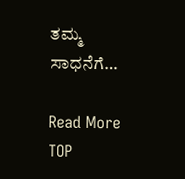ತಮ್ಮ ಸಾಧನೆಗೆ…

Read More
TOP